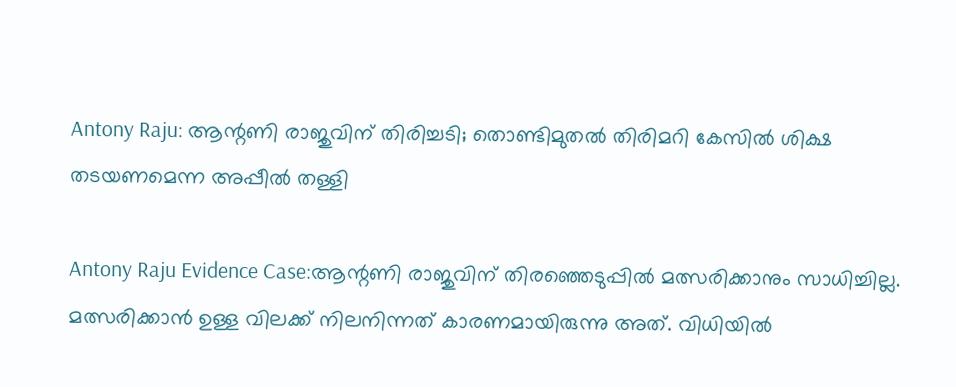Antony Raju: ആന്റണി രാജുവിന് തിരിച്ചടി; തൊണ്ടിമുതൽ തിരിമറി കേസിൽ ശിക്ഷ തടയണമെന്ന അപ്പീൽ തള്ളി

Antony Raju Evidence Case:ആന്റണി രാജുവിന് തിരഞ്ഞെടുപ്പിൽ മത്സരിക്കാനും സാധിച്ചില്ല. മത്സരിക്കാൻ ഉള്ള വിലക്ക് നിലനിന്നത് കാരണമായിരുന്നു അത്. വിധിയിൽ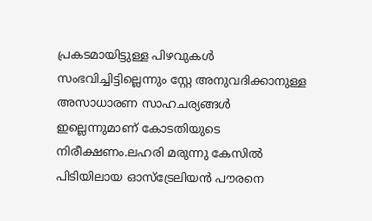പ്രകടമായിട്ടുള്ള പിഴവുകൾ സംഭവിച്ചിട്ടില്ലെന്നും സ്റ്റേ അനുവദിക്കാനുള്ള അസാധാരണ സാഹചര്യങ്ങൾ ഇല്ലെന്നുമാണ് കോടതിയുടെ നിരീക്ഷണം.ലഹരി മരുന്നു കേസിൽ പിടിയിലായ ഓസ്ട്രേലിയൻ പൗരനെ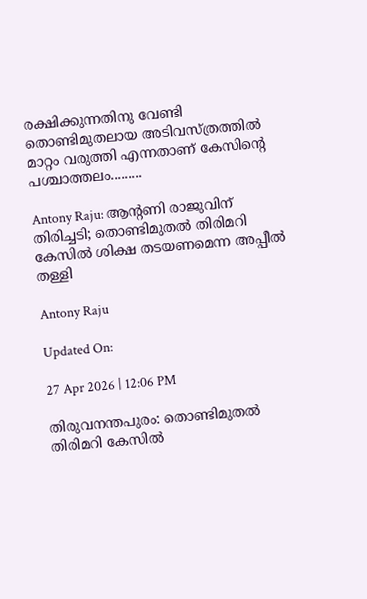രക്ഷിക്കുന്നതിനു വേണ്ടി തൊണ്ടിമുതലായ അടിവസ്ത്രത്തിൽ മാറ്റം വരുത്തി എന്നതാണ് കേസിന്റെ പശ്ചാത്തലം.........

Antony Raju: ആന്റണി രാജുവിന് തിരിച്ചടി; തൊണ്ടിമുതൽ തിരിമറി കേസിൽ ശിക്ഷ തടയണമെന്ന അപ്പീൽ തള്ളി

Antony Raju

Updated On:

27 Apr 2026 | 12:06 PM

തിരുവനന്തപുരം: തൊണ്ടിമുതൽ തിരിമറി കേസിൽ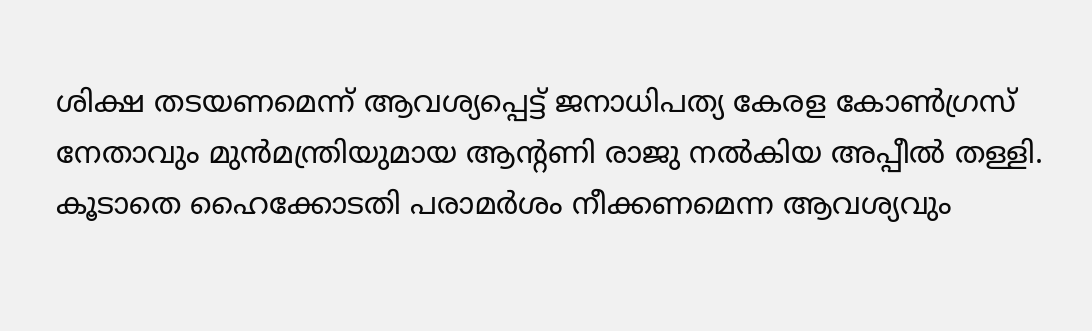ശിക്ഷ തടയണമെന്ന് ആവശ്യപ്പെട്ട് ജനാധിപത്യ കേരള കോൺഗ്രസ് നേതാവും മുൻമന്ത്രിയുമായ ആന്റണി രാജു നൽകിയ അപ്പീൽ തള്ളി. കൂടാതെ ഹൈക്കോടതി പരാമർശം നീക്കണമെന്ന ആവശ്യവും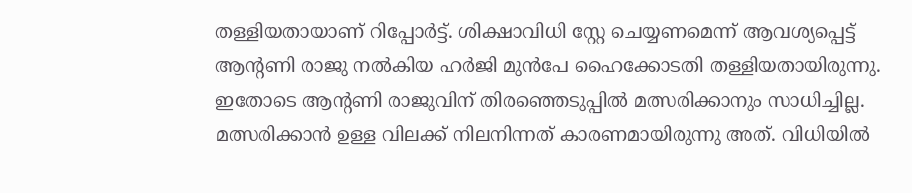തള്ളിയതായാണ് റിപ്പോർട്ട്. ശിക്ഷാവിധി സ്റ്റേ ചെയ്യണമെന്ന് ആവശ്യപ്പെട്ട് ആന്റണി രാജു നൽകിയ ഹർജി മുൻപേ ഹൈക്കോടതി തള്ളിയതായിരുന്നു. ഇതോടെ ആന്റണി രാജുവിന് തിരഞ്ഞെടുപ്പിൽ മത്സരിക്കാനും സാധിച്ചില്ല. മത്സരിക്കാൻ ഉള്ള വിലക്ക് നിലനിന്നത് കാരണമായിരുന്നു അത്. വിധിയിൽ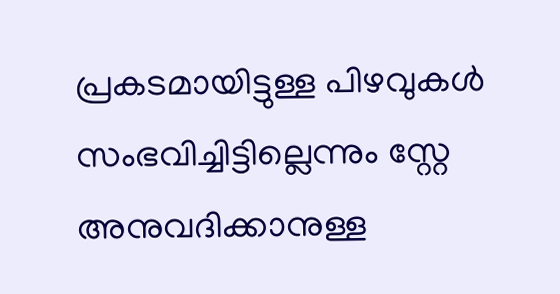പ്രകടമായിട്ടുള്ള പിഴവുകൾ സംഭവിച്ചിട്ടില്ലെന്നും സ്റ്റേ അനുവദിക്കാനുള്ള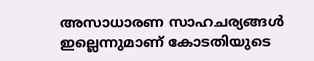അസാധാരണ സാഹചര്യങ്ങൾ ഇല്ലെന്നുമാണ് കോടതിയുടെ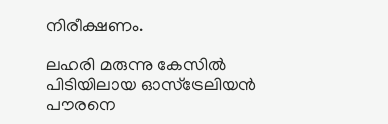നിരീക്ഷണം.

ലഹരി മരുന്നു കേസിൽ പിടിയിലായ ഓസ്ട്രേലിയൻ പൗരനെ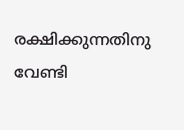രക്ഷിക്കുന്നതിനു വേണ്ടി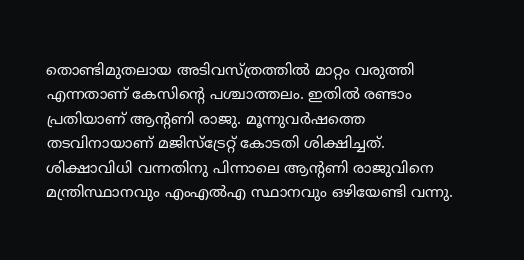തൊണ്ടിമുതലായ അടിവസ്ത്രത്തിൽ മാറ്റം വരുത്തി എന്നതാണ് കേസിന്റെ പശ്ചാത്തലം. ഇതിൽ രണ്ടാം പ്രതിയാണ് ആന്റണി രാജു. മൂന്നുവർഷത്തെ തടവിനായാണ് മജിസ്ട്രേറ്റ് കോടതി ശിക്ഷിച്ചത്. ശിക്ഷാവിധി വന്നതിനു പിന്നാലെ ആന്റണി രാജുവിനെ മന്ത്രിസ്ഥാനവും എംഎൽഎ സ്ഥാനവും ഒഴിയേണ്ടി വന്നു.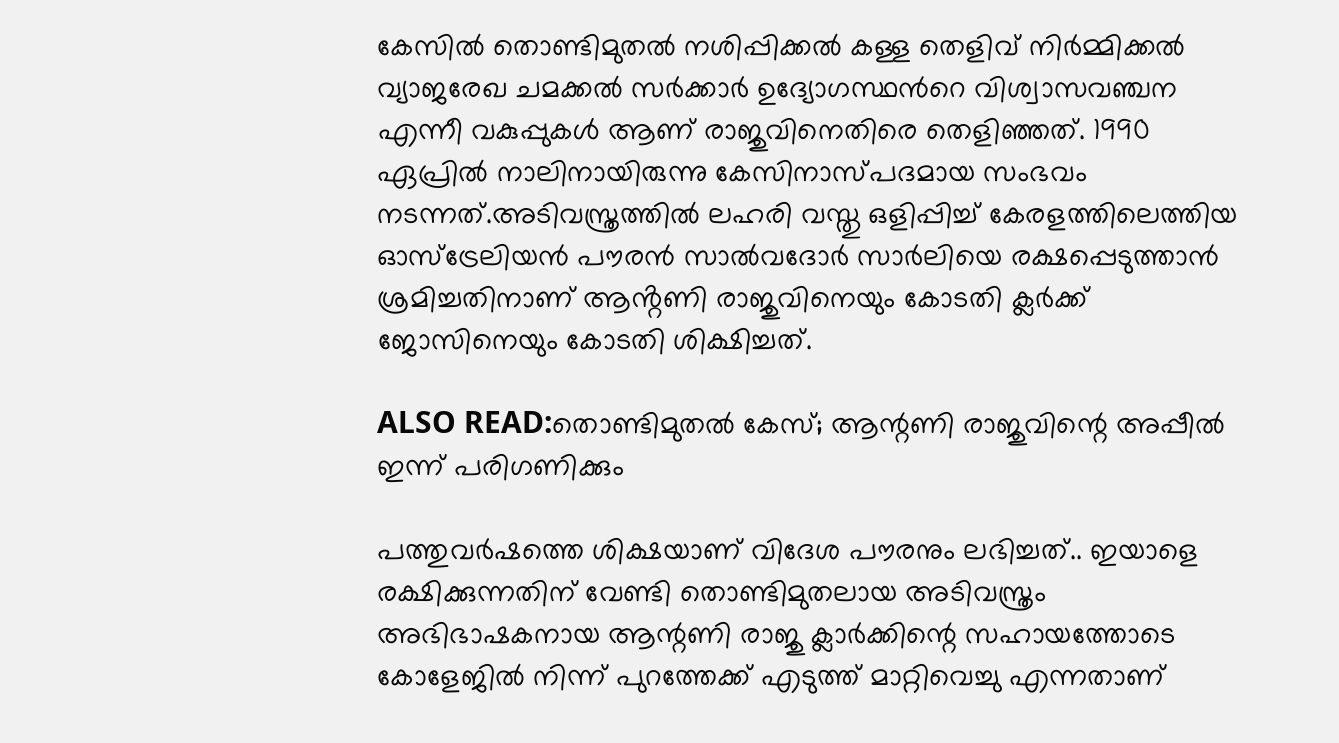കേസിൽ തൊണ്ടിമുതൽ നശിപ്പിക്കൽ കള്ള തെളിവ് നിർമ്മിക്കൽ വ്യാജരേഖ ചമക്കൽ സർക്കാർ ഉദ്യോഗസ്ഥന്‍റെ വിശ്വാസവഞ്ചന എന്നീ വകുപ്പുകൾ ആണ് രാജുവിനെതിരെ തെളിഞ്ഞത്. 1990 ഏപ്രിൽ നാലിനായിരുന്നു കേസിനാസ്പദമായ സംഭവം നടന്നത്.അടിവസ്ത്രത്തിൽ ലഹരി വസ്തു ഒളിപ്പിച്ച് കേരളത്തിലെത്തിയ ഓസ്ട്രേലിയൻ പൗരൻ സാൽവദോർ സാർലിയെ രക്ഷപ്പെടുത്താൻ ശ്രമിച്ചതിനാണ് ആൻ്റണി രാജുവിനെയും കോടതി ക്ലർക്ക് ജോസിനെയും കോടതി ശിക്ഷിച്ചത്.

ALSO READ:തൊണ്ടിമുതൽ കേസ്; ആന്റണി രാജുവിന്റെ അപ്പീൽ ഇന്ന് പരിഗണിക്കും

പത്തുവർഷത്തെ ശിക്ഷയാണ് വിദേശ പൗരനും ലഭിച്ചത്.. ഇയാളെ രക്ഷിക്കുന്നതിന് വേണ്ടി തൊണ്ടിമുതലായ അടിവസ്ത്രം അഭിഭാഷകനായ ആന്റണി രാജു ക്ലാർക്കിന്റെ സഹായത്തോടെ കോളേജിൽ നിന്ന് പുറത്തേക്ക് എടുത്ത് മാറ്റിവെച്ചു എന്നതാണ്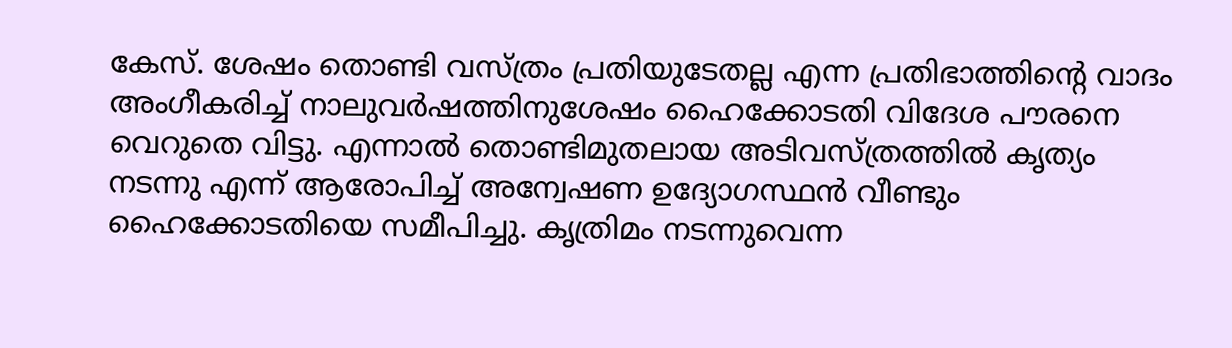കേസ്. ശേഷം തൊണ്ടി വസ്ത്രം പ്രതിയുടേതല്ല എന്ന പ്രതിഭാത്തിന്റെ വാദം അംഗീകരിച്ച് നാലുവർഷത്തിനുശേഷം ഹൈക്കോടതി വിദേശ പൗരനെ വെറുതെ വിട്ടു. എന്നാൽ തൊണ്ടിമുതലായ അടിവസ്ത്രത്തിൽ കൃത്യം നടന്നു എന്ന് ആരോപിച്ച് അന്വേഷണ ഉദ്യോഗസ്ഥൻ വീണ്ടും ഹൈക്കോടതിയെ സമീപിച്ചു. കൃത്രിമം നടന്നുവെന്ന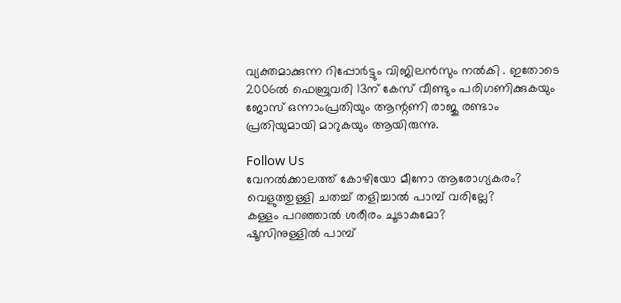വ്യക്തമാക്കുന്ന റിപ്പോർട്ടും വിജിലൻസും നൽകി . ഇതോടെ 2006ൽ ഫെബ്രുവരി 13ന് കേസ് വീണ്ടും പരിഗണിക്കുകയും ജോസ് ഒന്നാംപ്രതിയും ആന്റണി രാജു രണ്ടാം പ്രതിയുമായി മാറുകയും ആയിരുന്നു.

Follow Us
വേനൽക്കാലത്ത് കോഴിയോ മീനോ ആരോഗ്യകരം?
വെളുത്തുള്ളി ചതച്ച് തളിച്ചാൽ പാമ്പ് വരില്ലേ?
കള്ളം പറഞ്ഞാൽ ശരീരം ചൂടാകുമോ?
ഷൂസിനുള്ളില്‍ പാമ്പ്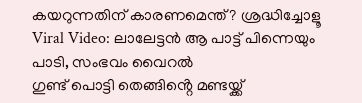കയറുന്നതിന് കാരണമെന്ത്? ശ്രദ്ധിച്ചോളൂ
Viral Video: ലാലേട്ടൻ ആ പാട്ട് പിന്നെയും പാടി, സംഭവം വൈറൽ
ഗുണ്ട് പൊട്ടി തെങ്ങിൻ്റെ മണ്ടയ്ക്ക്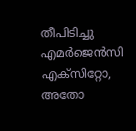തീപിടിച്ചു
എമർജെൻസി എക്സിറ്റോ, അതോ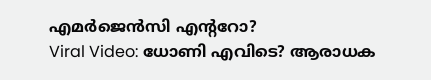എമർജെൻസി എൻ്ററോ?
Viral Video: ധോണി എവിടെ? ആരാധക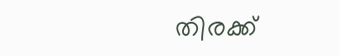തിരക്ക്